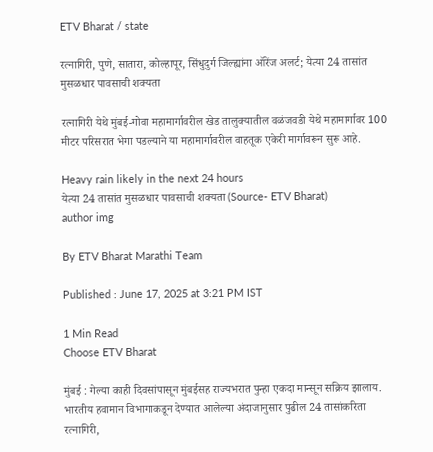ETV Bharat / state

रत्नागिरी, पुणे, सातारा, कोल्हापूर, सिंधुदुर्ग जिल्ह्यांना ऑरेंज अलर्ट; येत्या 24 तासांत मुसळधार पावसाची शक्यता

रत्नागिरी येथे मुंबई-गोवा महामार्गावरील खेड तालुक्यातील वळंजवडी येथे महामार्गावर 100 मीटर परिसरात भेगा पडल्याने या महामार्गावरील वाहतूक एकेरी मार्गावरून सुरू आहे.

Heavy rain likely in the next 24 hours
येत्या 24 तासांत मुसळधार पावसाची शक्यता (Source- ETV Bharat)
author img

By ETV Bharat Marathi Team

Published : June 17, 2025 at 3:21 PM IST

1 Min Read
Choose ETV Bharat

मुंबई : गेल्या काही दिवसांपासून मुंबईसह राज्यभरात पुन्हा एकदा मान्सून सक्रिय झालाय. भारतीय हवामान विभागाकडून देण्यात आलेल्या अंदाजानुसार पुढील 24 तासांकरिता रत्नागिरी,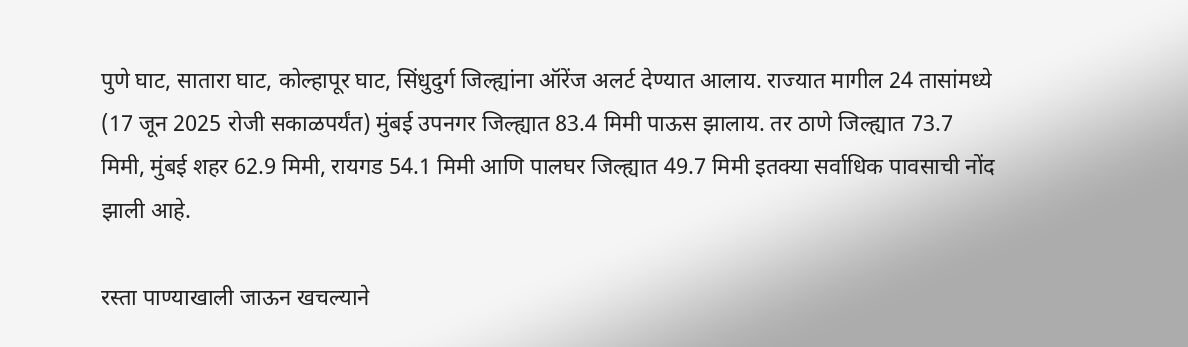पुणे घाट, सातारा घाट, कोल्हापूर घाट, सिंधुदुर्ग जिल्ह्यांना ऑरेंज अलर्ट देण्यात आलाय. राज्यात मागील 24 तासांमध्ये (17 जून 2025 रोजी सकाळपर्यंत) मुंबई उपनगर जिल्ह्यात 83.4 मिमी पाऊस झालाय. तर ठाणे जिल्ह्यात 73.7 मिमी, मुंबई शहर 62.9 मिमी, रायगड 54.1 मिमी आणि पालघर जिल्ह्यात 49.7 मिमी इतक्या सर्वाधिक पावसाची नोंद झाली आहे.

रस्ता पाण्याखाली जाऊन खचल्याने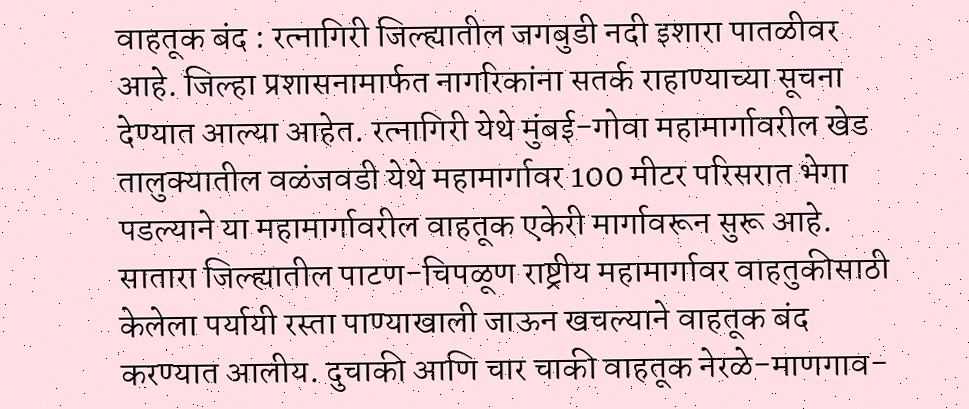वाहतूक बंद : रत्नागिरी जिल्ह्यातील जगबुडी नदी इशारा पातळीवर आहे. जिल्हा प्रशासनामार्फत नागरिकांना सतर्क राहाण्याच्या सूचना देण्यात आल्या आहेत. रत्नागिरी येथे मुंबई-गोवा महामार्गावरील खेड तालुक्यातील वळंजवडी येथे महामार्गावर 100 मीटर परिसरात भेगा पडल्याने या महामार्गावरील वाहतूक एकेरी मार्गावरून सुरू आहे. सातारा जिल्ह्यातील पाटण-चिपळूण राष्ट्रीय महामार्गावर वाहतुकीसाठी केलेला पर्यायी रस्ता पाण्याखाली जाऊन खचल्याने वाहतूक बंद करण्यात आलीय. दुचाकी आणि चार चाकी वाहतूक नेरळे-माणगाव-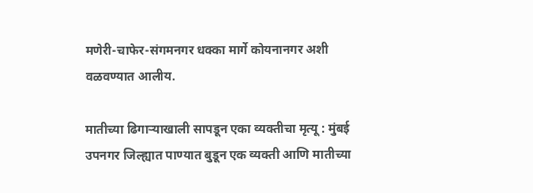मणेरी-चाफेर-संगमनगर धक्का मार्गे कोयनानगर अशी वळवण्यात आलीय.

मातीच्या ढिगार्‍याखाली सापडून एका व्यक्तीचा मृत्यू : मुंबई उपनगर जिल्ह्यात पाण्यात बुडून एक व्यक्ती आणि मातीच्या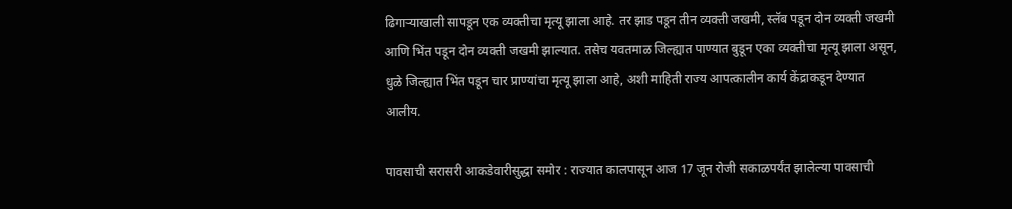ढिगार्‍याखाली सापडून एक व्यक्तीचा मृत्यू झाला आहे. तर झाड पडून तीन व्यक्ती जखमी, स्लॅब पडून दोन व्यक्ती जखमी आणि भिंत पडून दोन व्यक्ती जखमी झाल्यात. तसेच यवतमाळ जिल्ह्यात पाण्यात बुडून एका व्यक्तीचा मृत्यू झाला असून, धुळे जिल्ह्यात भिंत पडून चार प्राण्यांचा मृत्यू झाला आहे, अशी माहिती राज्य आपत्कालीन कार्य केंद्राकडून देण्यात आलीय.

पावसाची सरासरी आकडेवारीसुद्धा समोर : राज्यात कालपासून आज 17 जून रोजी सकाळपर्यंत झालेल्या पावसाची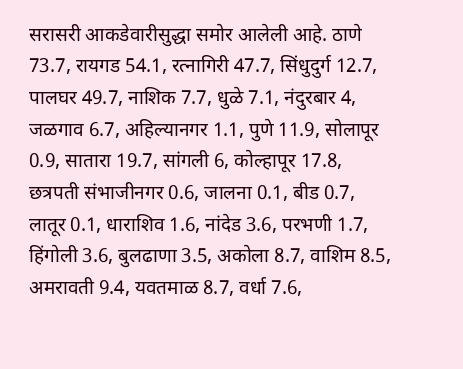सरासरी आकडेवारीसुद्धा समोर आलेली आहे. ठाणे 73.7, रायगड 54.1, रत्नागिरी 47.7, सिंधुदुर्ग 12.7, पालघर 49.7, नाशिक 7.7, धुळे 7.1, नंदुरबार 4, जळगाव 6.7, अहिल्यानगर 1.1, पुणे 11.9, सोलापूर 0.9, सातारा 19.7, सांगली 6, कोल्हापूर 17.8, छत्रपती संभाजीनगर 0.6, जालना 0.1, बीड 0.7, लातूर 0.1, धाराशिव 1.6, नांदेड 3.6, परभणी 1.7, हिंगोली 3.6, बुलढाणा 3.5, अकोला 8.7, वाशिम 8.5, अमरावती 9.4, यवतमाळ 8.7, वर्धा 7.6,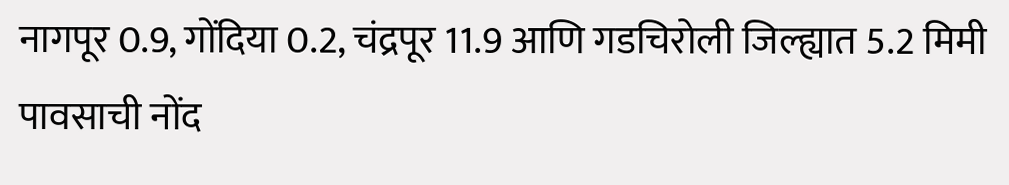नागपूर 0.9, गोंदिया 0.2, चंद्रपूर 11.9 आणि गडचिरोली जिल्ह्यात 5.2 मिमी पावसाची नोंद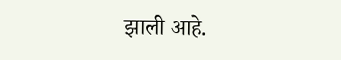झाली आहे.